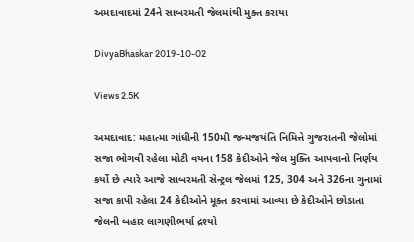અમદાવાદમાં 24ને સાબરમતી જેલમાંથી મુક્ત કરાયા

DivyaBhaskar 2019-10-02

Views 2.5K

અમદાવાદ: મહાત્મા ગાંધીની 150મી જન્મજયંતિ નિમિત્તે ગુજરાતની જેલોમાં સજા ભોગવી રહેલા મોટી વયના 158 કેદીઓને જેલ મુક્તિ આપવાનો નિર્ણય કર્યો છે ત્યારે આજે સાબરમતી સેન્ટ્રલ જેલમાં 125, 304 અને 326ના ગુનામાં સજા કાપી રહેલા 24 કેદીઓને મૂક્ત કરવામાં આવ્યા છે કેદીઓને છોડાતા જેલની બહાર લાગણીભર્યા દ્રશ્યો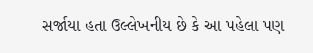સર્જાયા હતા ઉલ્લેખનીય છે કે આ પહેલા પણ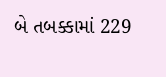બે તબક્કામાં 229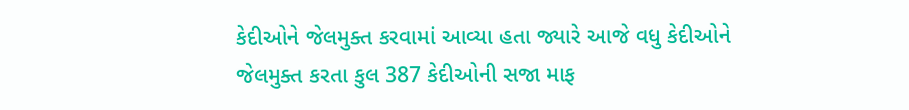કેદીઓને જેલમુક્ત કરવામાં આવ્યા હતા જ્યારે આજે વધુ કેદીઓને જેલમુક્ત કરતા કુલ 387 કેદીઓની સજા માફ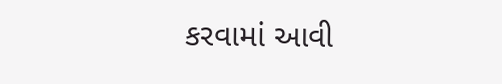કરવામાં આવી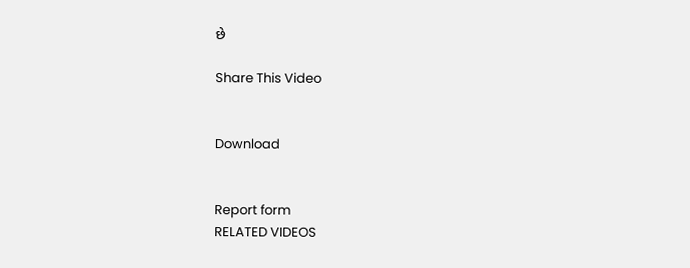છે

Share This Video


Download


Report form
RELATED VIDEOS